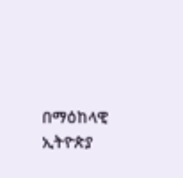በማዕከላዊ ኢትዮጵያ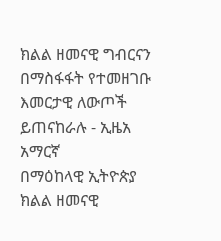ክልል ዘመናዊ ግብርናን በማስፋፋት የተመዘገቡ እመርታዊ ለውጦች ይጠናከራሉ - ኢዜአ አማርኛ
በማዕከላዊ ኢትዮጵያ ክልል ዘመናዊ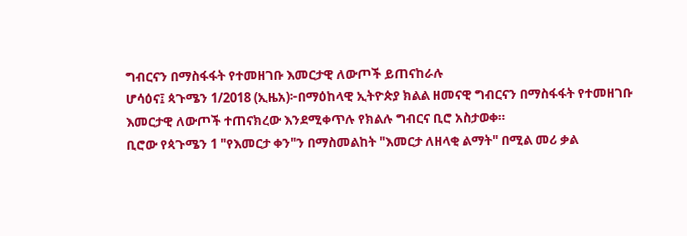ግብርናን በማስፋፋት የተመዘገቡ እመርታዊ ለውጦች ይጠናከራሉ
ሆሳዕና፤ ጳጉሜን 1/2018 (ኢዜአ)፦በማዕከላዊ ኢትዮጵያ ክልል ዘመናዊ ግብርናን በማስፋፋት የተመዘገቡ እመርታዊ ለውጦች ተጠናክረው እንደሚቀጥሉ የክልሉ ግብርና ቢሮ አስታወቀ።
ቢሮው የጳጉሜን 1 "የእመርታ ቀን"ን በማስመልከት "እመርታ ለዘላቂ ልማት" በሚል መሪ ቃል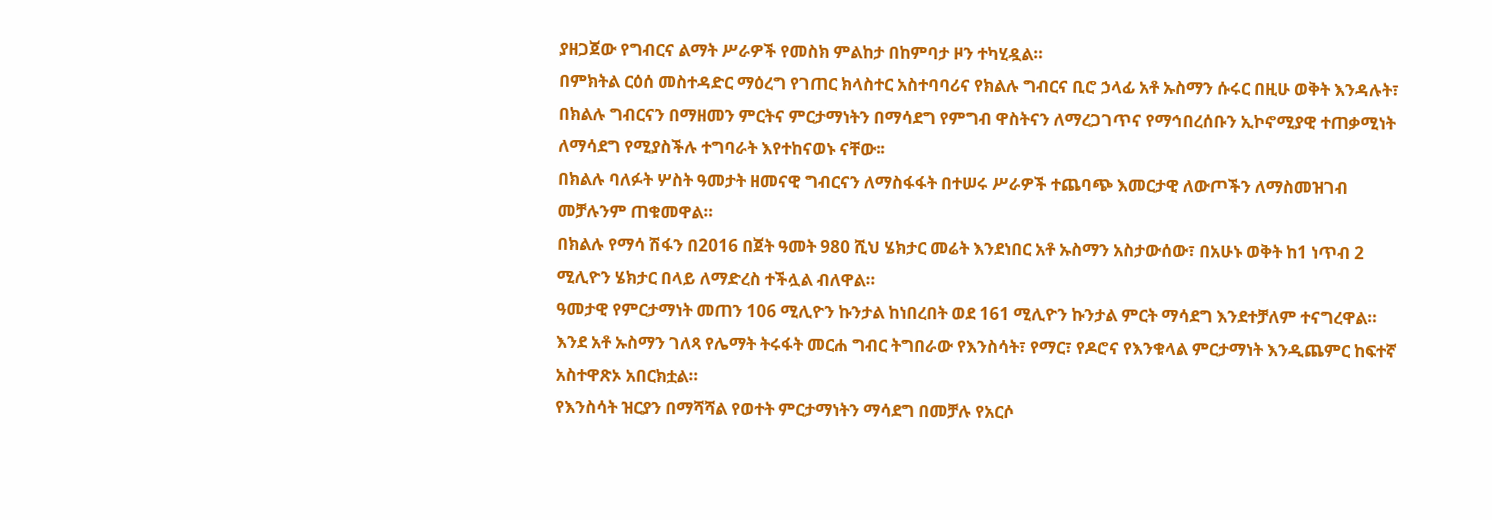ያዘጋጀው የግብርና ልማት ሥራዎች የመስክ ምልከታ በከምባታ ዞን ተካሂዷል።
በምክትል ርዕሰ መስተዳድር ማዕረግ የገጠር ክላስተር አስተባባሪና የክልሉ ግብርና ቢሮ ኃላፊ አቶ ኡስማን ሱሩር በዚሁ ወቅት እንዳሉት፣ በክልሉ ግብርናን በማዘመን ምርትና ምርታማነትን በማሳደግ የምግብ ዋስትናን ለማረጋገጥና የማኅበረሰቡን ኢኮኖሚያዊ ተጠቃሚነት ለማሳደግ የሚያስችሉ ተግባራት እየተከናወኑ ናቸው፡፡
በክልሉ ባለፉት ሦስት ዓመታት ዘመናዊ ግብርናን ለማስፋፋት በተሠሩ ሥራዎች ተጨባጭ እመርታዊ ለውጦችን ለማስመዝገብ መቻሉንም ጠቁመዋል።
በክልሉ የማሳ ሽፋን በ2016 በጀት ዓመት 980 ሺህ ሄክታር መሬት እንደነበር አቶ ኡስማን አስታውሰው፣ በአሁኑ ወቅት ከ1 ነጥብ 2 ሚሊዮን ሄክታር በላይ ለማድረስ ተችሏል ብለዋል።
ዓመታዊ የምርታማነት መጠን 106 ሚሊዮን ኩንታል ከነበረበት ወደ 161 ሚሊዮን ኩንታል ምርት ማሳደግ እንደተቻለም ተናግረዋል።
እንደ አቶ ኡስማን ገለጻ የሌማት ትሩፋት መርሐ ግብር ትግበራው የእንስሳት፣ የማር፣ የዶሮና የእንቁላል ምርታማነት እንዲጨምር ከፍተኛ አስተዋጽኦ አበርክቷል።
የእንስሳት ዝርያን በማሻሻል የወተት ምርታማነትን ማሳደግ በመቻሉ የአርሶ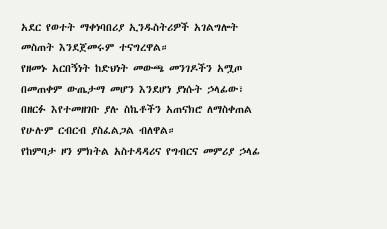አደር የወተት ማቀነባበሪያ ኢንዱስትሪዎች አገልግሎት መስጠት እንደጀመሩም ተናግረዋል።
የዘመኑ አርበኝነት ከድህነት መውጫ መንገዶችን አሟጦ በመጠቀም ውጤታማ መሆን እንደሆነ ያነሱት ኃላፊው፣ በዘርፉ እየተመዘገቡ ያሉ ስኬቶችን አጠናክሮ ለማስቀጠል የሁሉም ርብርብ ያስፈልጋል ብለዋል።
የከምባታ ዞን ምክትል አስተዳዳሪና የግብርና መምሪያ ኃላፊ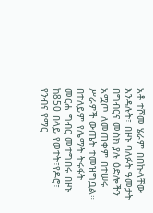አቶ ተሾመ ሄራም በበኩላቸው እንዳሉት፣ በዞኑ ባለፉት ዓመታት በግብርና መስክ ያሉ ዕድሎችን አሟጦ ለመጠቀም በተሠሩ ሥራዎች ውጤት ተመዝግቧል።
በተለይም የሌማት ትሩፋት መርሐ ግብር መተግበሩ በዞኑ ከ850 በላይ የወተት፣የዶሮ፣ የንብና የማር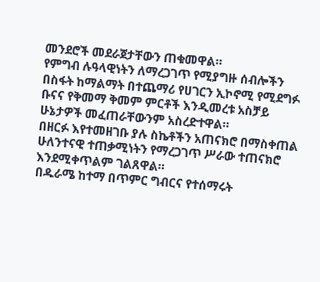መንደሮች መደራጀታቸውን ጠቁመዋል።
የምግብ ሉዓላዊነትን ለማረጋገጥ የሚያግዙ ሰብሎችን በስፋት ከማልማት በተጨማሪ የሀገርን ኢኮኖሚ የሚደግፉ ቡናና የቅመማ ቅመም ምርቶች እንዲመረቱ አስቻይ ሁኔታዎች መፈጠራቸውንም አስረድተዋል።
በዘርፉ እየተመዘገቡ ያሉ ስኬቶችን አጠናክሮ በማስቀጠል ሁለንተናዊ ተጠቃሚነትን የማረጋገጥ ሥራው ተጠናክሮ እንደሚቀጥልም ገልጸዋል።
በዱራሜ ከተማ በጥምር ግብርና የተሰማሩት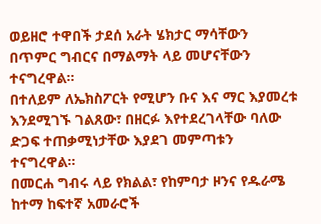ወይዘሮ ተዋበች ታደሰ አራት ሄክታር ማሳቸውን በጥምር ግብርና በማልማት ላይ መሆናቸውን ተናግረዋል።
በተለይም ለኤክስፖርት የሚሆን ቡና እና ማር እያመረቱ እንደሚገኙ ገልጸው፣ በዘርፉ እየተደረገላቸው ባለው ድጋፍ ተጠቃሚነታቸው እያደገ መምጣቱን ተናግረዋል።
በመርሐ ግብሩ ላይ የክልል፣ የከምባታ ዞንና የዱራሜ ከተማ ከፍተኛ አመራሮች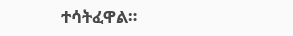ተሳትፈዋል።